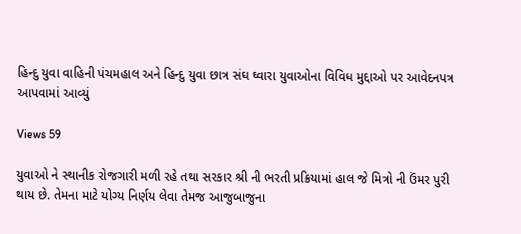હિન્દુ યુવા વાહિની પંચમહાલ અને હિન્દુ યુવા છાત્ર સંઘ ઘ્વારા યુવાઓના વિવિધ મુદ્દાઓ પર આવેદનપત્ર આપવામાં આવ્યું

Views 59

યુવાઓ ને સ્થાનીક રોજગારી મળી રહે તથા સરકાર શ્રી ની ભરતી પ્રક્રિયામાં હાલ જે મિત્રો ની ઉંમર પુરી થાય છે. તેમના માટે યોગ્ય નિર્ણય લેવા તેમજ આજુબાજુના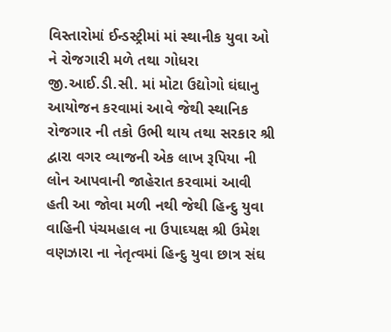વિસ્તારોમાં ઈન્ડસ્ટ્રીમાં માં સ્થાનીક યુવા ઓ ને રોજગારી મળે તથા ગોધરા જી.આઈ.ડી.સી. માં મોટા ઉદ્યોગો ઘંઘાનુ આયોજન કરવામાં આવે જેથી સ્થાનિક રોજગાર ની તકો ઉભી થાય તથા સરકાર શ્રી દ્વારા વગર વ્યાજની એક લાખ રૂપિયા ની લોન આપવાની જાહેરાત કરવામાં આવી હતી આ જોવા મળી નથી જેથી હિન્દુ યુવા વાહિની પંચમહાલ ના ઉપાઘ્યક્ષ શ્રી ઉમેશ વણઝારા ના નેતૃત્વમાં હિન્દુ યુવા છાત્ર સંઘ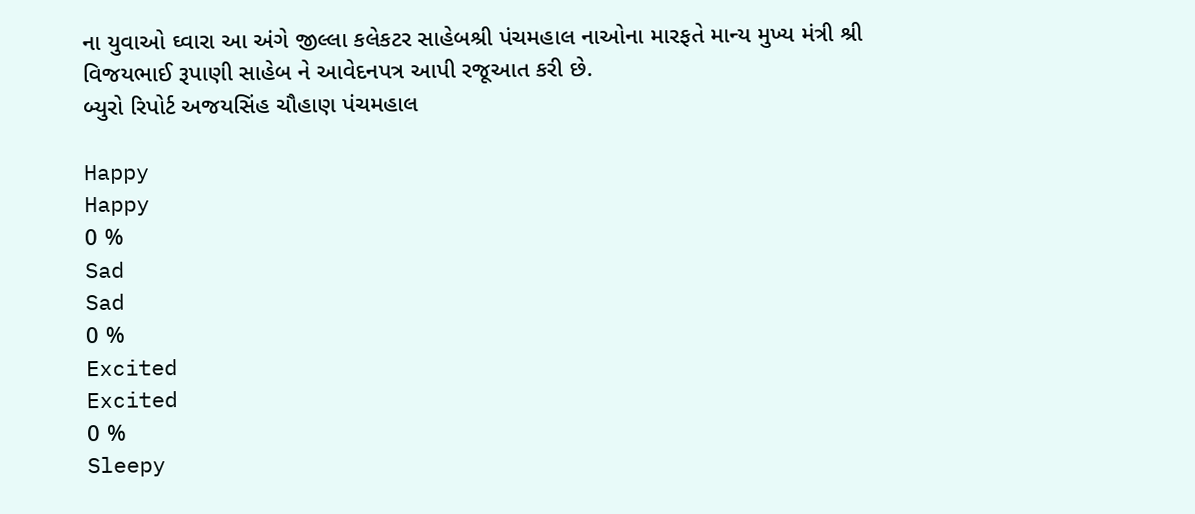ના યુવાઓ ઘ્વારા આ અંગે જીલ્લા કલેકટર સાહેબશ્રી પંચમહાલ નાઓના મારફતે માન્ય મુખ્ય મંત્રી શ્રી વિજયભાઈ રૂપાણી સાહેબ ને આવેદનપત્ર આપી રજૂઆત કરી છે.
બ્યુરો રિપોર્ટ અજયસિંહ ચૌહાણ પંચમહાલ

Happy
Happy
0 %
Sad
Sad
0 %
Excited
Excited
0 %
Sleepy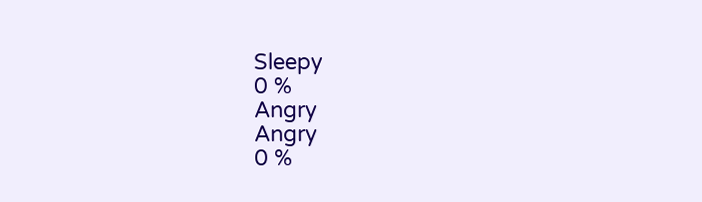Sleepy
0 %
Angry
Angry
0 %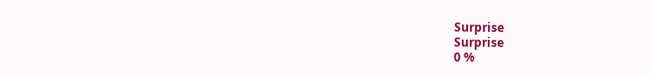Surprise
Surprise
0 %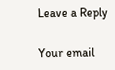Leave a Reply

Your email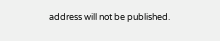address will not be published.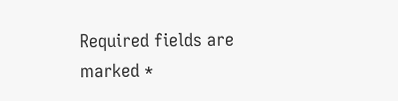Required fields are marked *